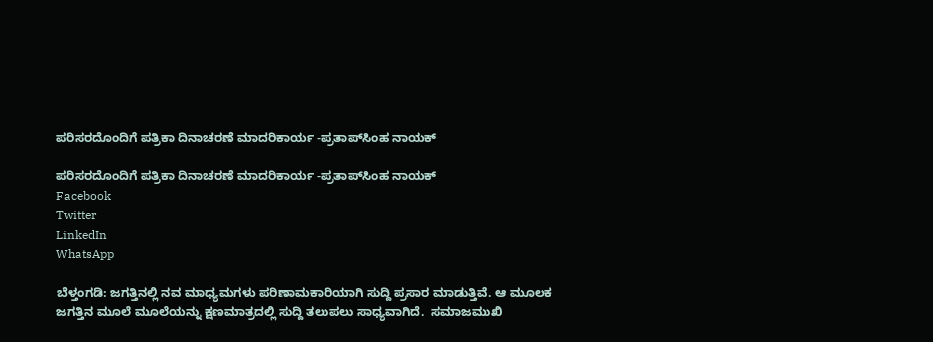ಪರಿಸರದೊಂದಿಗೆ ಪತ್ರಿಕಾ ದಿನಾಚರಣೆ ಮಾದರಿಕಾರ್ಯ -ಪ್ರತಾಪ್‌ಸಿಂಹ ನಾಯಕ್

ಪರಿಸರದೊಂದಿಗೆ ಪತ್ರಿಕಾ ದಿನಾಚರಣೆ ಮಾದರಿಕಾರ್ಯ -ಪ್ರತಾಪ್‌ಸಿಂಹ ನಾಯಕ್
Facebook
Twitter
LinkedIn
WhatsApp

ಬೆಳ್ತಂಗಡಿ: ಜಗತ್ತಿನಲ್ಲಿ ನವ ಮಾಧ್ಯಮಗಳು ಪರಿಣಾಮಕಾರಿಯಾಗಿ ಸುದ್ದಿ ಪ್ರಸಾರ ಮಾಡುತ್ತಿವೆ. ಆ ಮೂಲಕ ಜಗತ್ತಿನ ಮೂಲೆ ಮೂಲೆಯನ್ನು ಕ್ಷಣಮಾತ್ರದಲ್ಲಿ ಸುದ್ದಿ ತಲುಪಲು ಸಾಧ್ಯವಾಗಿದೆ.  ಸಮಾಜಮುಖಿ‌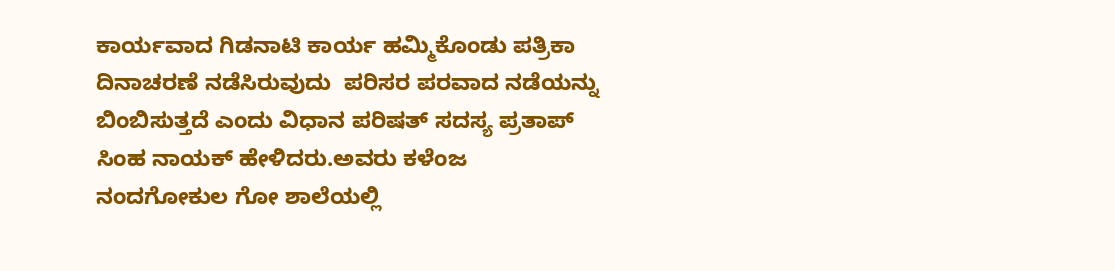ಕಾರ್ಯವಾದ ಗಿಡನಾಟಿ ಕಾರ್ಯ ಹಮ್ಮಿಕೊಂಡು ಪತ್ರಿಕಾ ದಿನಾಚರಣೆ ನಡೆಸಿರುವುದು  ಪರಿಸರ ಪರವಾದ ನಡೆಯನ್ನು ಬಿಂಬಿಸುತ್ತದೆ ಎಂದು ವಿಧಾನ ಪರಿಷತ್ ಸದಸ್ಯ ಪ್ರತಾಪ್ ಸಿಂಹ ನಾಯಕ್ ಹೇಳಿದರು.ಅವರು ಕಳೆಂಜ ನಂದಗೋಕುಲ ಗೋ ಶಾಲೆಯಲ್ಲಿ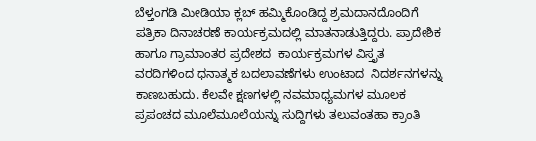ಬೆಳ್ತಂಗಡಿ ಮೀಡಿಯಾ ಕ್ಲಬ್ ಹಮ್ಮಿಕೊಂಡಿದ್ದ ಶ್ರಮದಾನದೊಂದಿಗೆ ಪತ್ರಿಕಾ ದಿನಾಚರಣೆ ಕಾರ್ಯಕ್ರಮದಲ್ಲಿ ಮಾತನಾಡುತ್ತಿದ್ದರು. ಪ್ರಾದೇಶಿಕ ಹಾಗೂ ಗ್ರಾಮಾಂತರ ಪ್ರದೇಶದ  ಕಾರ್ಯಕ್ರಮಗಳ ವಿಸ್ತೃತ ವರದಿಗಳಿಂದ ಧನಾತ್ಮಕ ಬದಲಾವಣೆಗಳು ಉಂಟಾದ  ನಿದರ್ಶನಗಳನ್ನು ಕಾಣಬಹುದು. ಕೆಲವೇ ಕ್ಷಣಗಳಲ್ಲಿ ನವಮಾಧ್ಯಮಗಳ ಮೂಲಕ ಪ್ರಪಂಚದ ಮೂಲೆ‌ಮೂಲೆಯನ್ನು ಸುದ್ದಿಗಳು ತಲುವಂತಹಾ ಕ್ರಾಂತಿ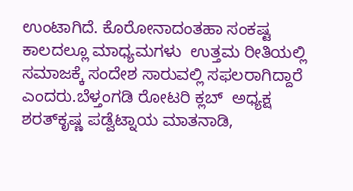ಉಂಟಾಗಿದೆ‌. ಕೊರೋನಾದಂತಹಾ ಸಂಕಷ್ಟ ಕಾಲದಲ್ಲೂ ಮಾಧ್ಯಮಗಳು  ಉತ್ತಮ ರೀತಿಯಲ್ಲಿ ಸಮಾಜಕ್ಕೆ ‌ಸಂದೇಶ ಸಾರುವಲ್ಲಿ ಸಫಲರಾಗಿದ್ದಾರೆ ಎಂದರು.ಬೆಳ್ತಂಗಡಿ ರೋಟರಿ ಕ್ಲಬ್  ಅಧ್ಯಕ್ಷ ಶರತ್‌ಕೃಷ್ಣ ಪಡ್ವೆಟ್ನಾಯ ಮಾತನಾಡಿ,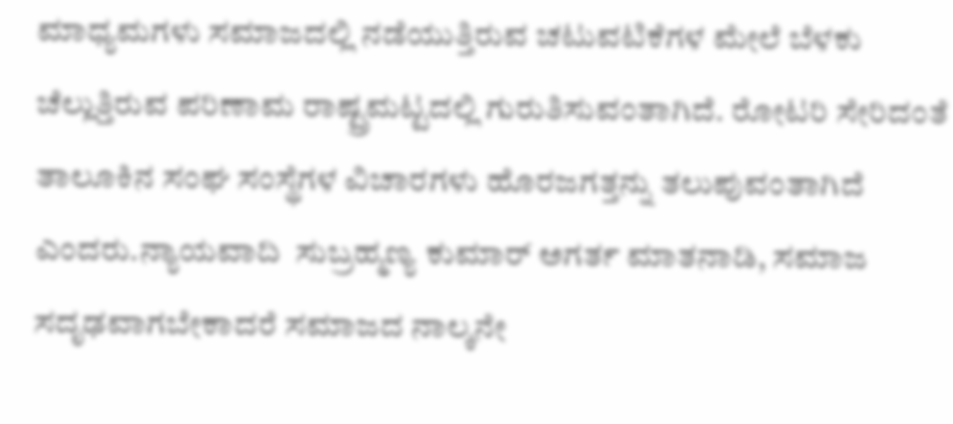ಮಾಧ್ಯಮಗಳು ಸಮಾಜದಲ್ಲಿ ನಡೆಯುತ್ತಿರುವ ಚಟುವಟಿಕೆಗಳ ಮೇಲೆ ಬೆಳಕು ಚೆಲ್ಲುತ್ತಿರುವ ಪರಿಣಾಮ ರಾಷ್ಟ್ರಮಟ್ಟದಲ್ಲಿ ಗುರುತಿಸುವಂತಾಗಿದೆ. ರೋಟರಿ ಸೇರಿದಂತೆ ತಾಲೂಕಿನ ಸಂಘ ಸಂಸ್ಥೆಗಳ ವಿಚಾರಗಳು ಹೊರಜಗತ್ತನ್ನು ತಲುಪುವಂತಾಗಿದೆ ಎಂದರು.ನ್ಯಾಯವಾದಿ  ಸುಬ್ರಹ್ಮಣ್ಯ ಕುಮಾರ್ ಅಗರ್ತ ಮಾತನಾಡಿ, ಸಮಾಜ ಸದೃಢವಾಗಬೇಕಾದರೆ ಸಮಾಜದ ನಾಲ್ಕನೇ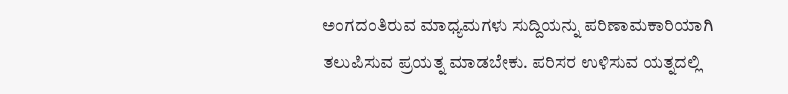ಅಂಗದಂತಿರುವ ಮಾಧ್ಯಮಗಳು ಸುದ್ದಿಯನ್ನು ‌ಪರಿಣಾಮಕಾರಿಯಾಗಿ‌ ತಲುಪಿಸುವ ಪ್ರಯತ್ನ ಮಾಡಬೇಕು. ಪರಿಸರ ಉಳಿಸುವ ಯತ್ನದಲ್ಲಿ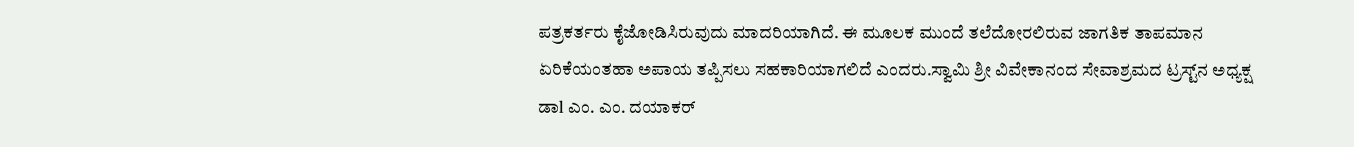ಪತ್ರಕರ್ತರು ಕೈಜೋಡಿಸಿರುವುದು ಮಾದರಿಯಾಗಿದೆ. ಈ ಮೂಲಕ ಮುಂದೆ ತಲೆದೋರಲಿರುವ ಜಾಗತಿಕ ತಾಪಮಾನ‌ ಏರಿಕೆಯಂತಹಾ ಅಪಾಯ ತಪ್ಪಿಸಲು ಸಹಕಾರಿಯಾಗಲಿದೆ ಎಂದರು.ಸ್ವಾಮಿ ಶ್ರೀ ವಿವೇಕಾನಂದ ಸೇವಾಶ್ರಮದ ಟ್ರಸ್ಟ್‌ನ‌ ಅಧ್ಯಕ್ಷ ಡಾl ಎಂ. ಎಂ. ದಯಾಕರ್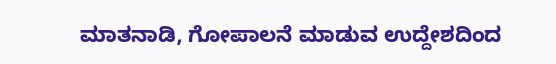ಮಾತನಾಡಿ, ಗೋಪಾಲನೆ ಮಾಡುವ ಉದ್ದೇಶದಿಂದ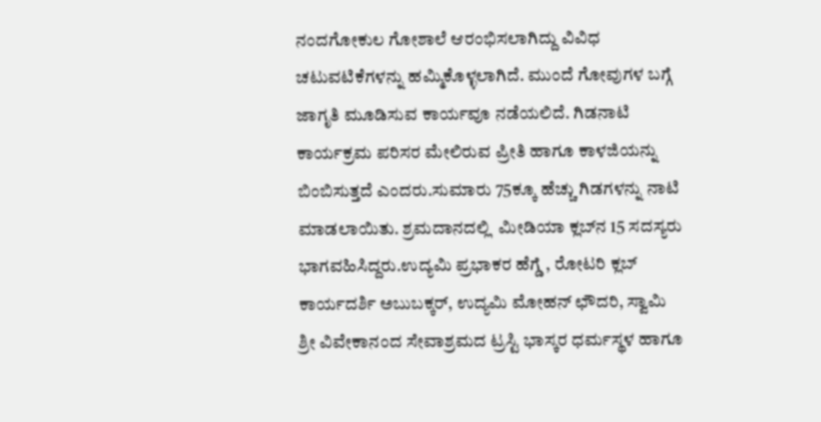ನಂದಗೋಕುಲ ಗೋಶಾಲೆ ಆರಂಭಿಸಲಾಗಿದ್ದು ವಿವಿಧ ಚಟುವಟಿಕೆಗಳನ್ನು ಹಮ್ಮಿಕೊಳ್ಳಲಾಗಿದೆ. ಮುಂದೆ ಗೋವುಗಳ ಬಗ್ಗೆ ಜಾಗೃತಿ ಮೂಡಿಸುವ ಕಾರ್ಯವೂ ನಡೆಯಲಿದೆ. ಗಿಡನಾಟಿ  ಕಾರ್ಯಕ್ರಮ ಪರಿಸರ ಮೇಲಿರುವ ಪ್ರೀತಿ ಹಾಗೂ ಕಾಳಜಿಯನ್ನು ಬಿಂಬಿಸುತ್ತದೆ ಎಂದರು.ಸುಮಾರು 75ಕ್ಕೂ ಹೆಚ್ಚು ಗಿಡಗಳನ್ನು ನಾಟಿ ಮಾಡಲಾಯಿತು. ಶ್ರಮದಾನದಲ್ಲಿ  ಮೀಡಿಯಾ ಕ್ಲಬ್‌ನ‌ 15 ಸದಸ್ಯರು ಭಾಗವಹಿಸಿದ್ದರು.ಉದ್ಯಮಿ ಪ್ರಭಾಕರ ಹೆಗ್ಡೆ , ರೋಟರಿ ಕ್ಲಬ್ ಕಾರ್ಯದರ್ಶಿ ಅಬುಬಕ್ಕರ್, ಉದ್ಯಮಿ ಮೋಹನ್ ಛೌದರಿ, ಸ್ವಾಮಿ ಶ್ರೀ ವಿವೇಕಾನಂದ ಸೇವಾಶ್ರಮದ ಟ್ರಸ್ಟಿ ಭಾಸ್ಕರ ಧರ್ಮಸ್ಥಳ ಹಾಗೂ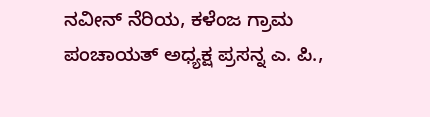ನವೀನ್ ನೆರಿಯ, ಕಳೆಂಜ ಗ್ರಾಮ ಪಂಚಾಯತ್ ಅಧ್ಯಕ್ಷ ಪ್ರಸನ್ನ ಎ. ಪಿ.,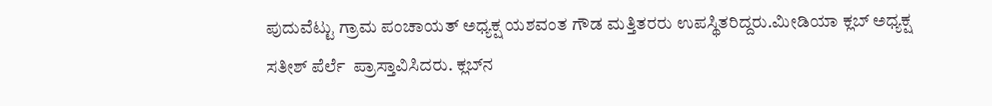ಪುದುವೆಟ್ಟು ಗ್ರಾಮ ಪಂಚಾಯತ್ ಅಧ್ಯಕ್ಷ ಯಶವಂತ ಗೌಡ ಮತ್ತಿತರರು ಉಪಸ್ಥಿತರಿದ್ದರು.ಮೀಡಿಯಾ ಕ್ಲಬ್ ಅಧ್ಯಕ್ಷ ಸತೀಶ್ ಪೆರ್ಲೆ  ಪ್ರಾಸ್ತಾವಿಸಿದರು. ಕ್ಲಬ್‌ನ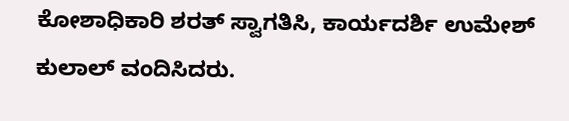ಕೋಶಾಧಿಕಾರಿ ಶರತ್ ಸ್ವಾಗತಿಸಿ, ಕಾರ್ಯದರ್ಶಿ ಉಮೇಶ್ ಕುಲಾಲ್ ವಂದಿಸಿದರು.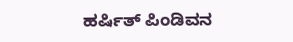ಹರ್ಷಿತ್ ಪಿಂಡಿವನ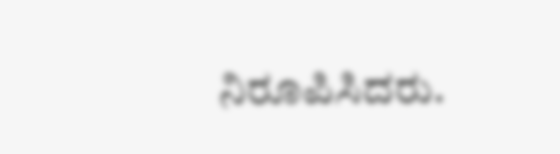ನಿರೂಪಿಸಿದರು.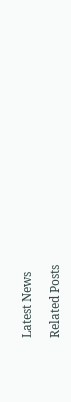Latest News

Related Posts